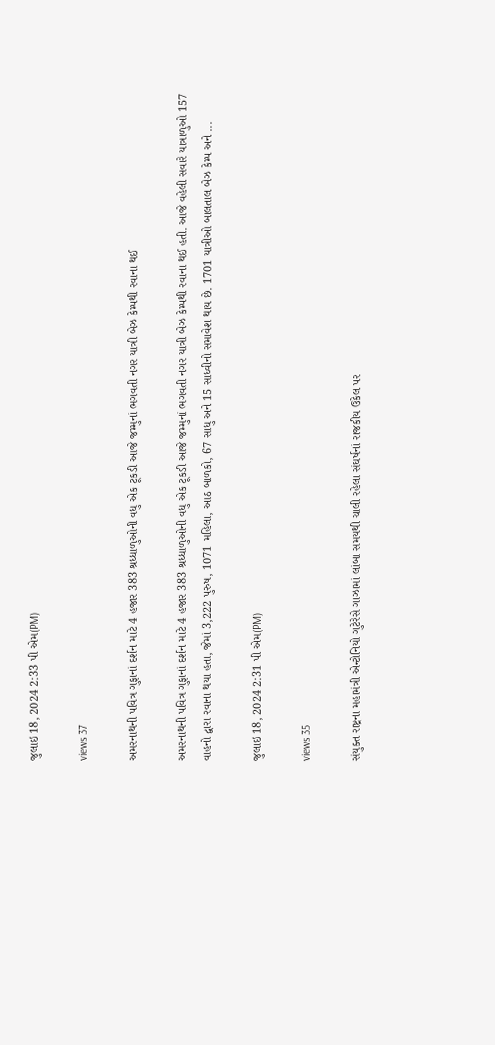જુલાઇ 18, 2024 2:33 પી એમ(PM)

views 37

અમરનાથની પવિત્ર ગુફાનાં દર્શન માટે 4 હજાર 383 શ્રધ્ધાળુઓની વધુ એક ટૂકડી આજે જમ્મુનાં ભગવતી નગર યાત્રી બેઝ કેમ્પથી રવાના થઈ

અમરનાથની પવિત્ર ગુફાનાં દર્શન માટે 4 હજાર 383 શ્રધ્ધાળુઓની વધુ એક ટૂકડી આજે જમ્મુનાં ભગવતી નગર યાત્રી બેઝ કેમ્પથી રવાના થઈ હતી. આજે વહેલી સવારે યાત્રાળુઓ 157 વાહનો દ્વારા રવાના થયા હતા, જેમાં 3,222 પુરુષ, 1071 મહિલા, આઠ બાળકો, 67 સાધુ અને 15 સાધ્વીનો સમાવેશ થાય છે. 1701 યાત્રીઓ બાલતાલ બેઝ કેમ્પ અને ...

જુલાઇ 18, 2024 2:31 પી એમ(PM)

views 35

સંયુક્ત રાષ્ટ્રના મહામંત્રી એન્ટોનિયો ગુટેરેસે ગાઝામાં લાંબા સમયથી ચાલી રહેલા સંઘર્ષનાં રાજકીય ઉકેલ પર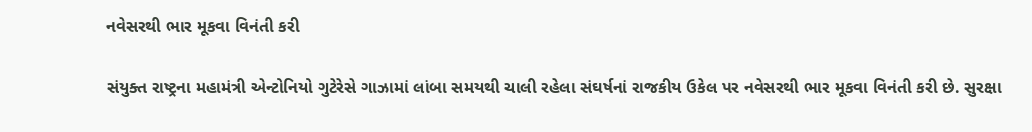નવેસરથી ભાર મૂકવા વિનંતી કરી

સંયુક્ત રાષ્ટ્રના મહામંત્રી એન્ટોનિયો ગુટેરેસે ગાઝામાં લાંબા સમયથી ચાલી રહેલા સંઘર્ષનાં રાજકીય ઉકેલ પર નવેસરથી ભાર મૂકવા વિનંતી કરી છે. સુરક્ષા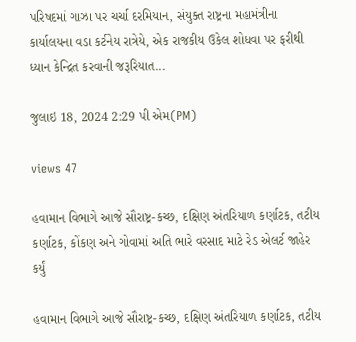પરિષદમાં ગાઝા પર ચર્ચા દરમિયાન, સંયુક્ત રાષ્ટ્રના મહામંત્રીના કાર્યાલયના વડા કર્ટનેય રાત્રેયે, એક રાજકીય ઉકેલ શોધવા પર ફરીથી ધ્યાન કેન્દ્રિત કરવાની જરૂરિયાત...

જુલાઇ 18, 2024 2:29 પી એમ(PM)

views 47

હવામાન વિભાગે આજે સૌરાષ્ટ્ર-કચ્છ, દક્ષિણ અંતરિયાળ કર્ણાટક, તટીય કર્ણાટક, કોંકણ અને ગોવામાં અતિ ભારે વરસાદ માટે રેડ એલર્ટ જાહેર કર્યું

હવામાન વિભાગે આજે સૌરાષ્ટ્ર-કચ્છ, દક્ષિણ અંતરિયાળ કર્ણાટક, તટીય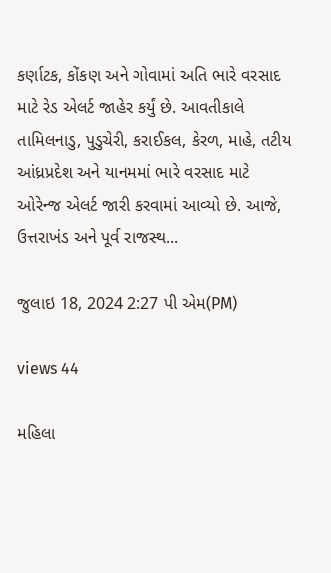કર્ણાટક, કોંકણ અને ગોવામાં અતિ ભારે વરસાદ માટે રેડ એલર્ટ જાહેર કર્યું છે. આવતીકાલે તામિલનાડુ, પુડુચેરી, કરાઈકલ, કેરળ, માહે, તટીય આંધ્રપ્રદેશ અને યાનમમાં ભારે વરસાદ માટે ઓરેન્જ એલર્ટ જારી કરવામાં આવ્યો છે. આજે, ઉત્તરાખંડ અને પૂર્વ રાજસ્થ...

જુલાઇ 18, 2024 2:27 પી એમ(PM)

views 44

મહિલા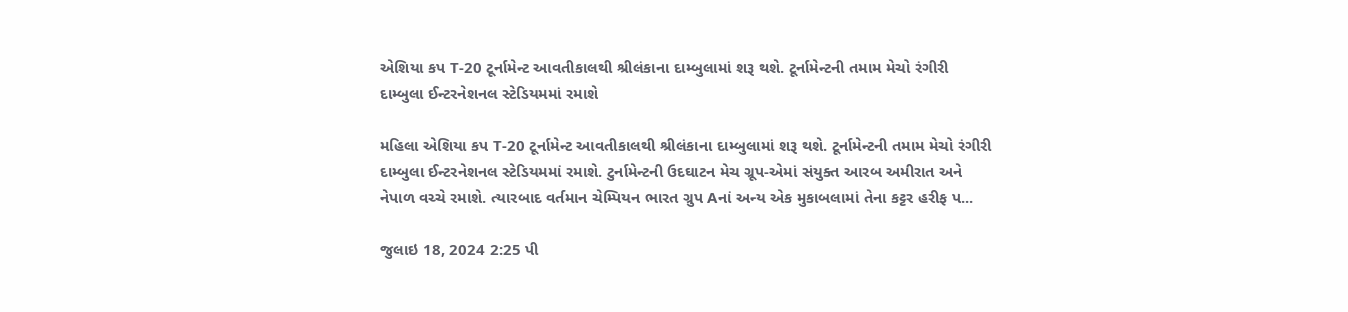એશિયા કપ T-20 ટૂર્નામેન્ટ આવતીકાલથી શ્રીલંકાના દામ્બુલામાં શરૂ થશે. ટૂર્નામેન્ટની તમામ મેચો રંગીરી દામ્બુલા ઈન્ટરનેશનલ સ્ટેડિયમમાં રમાશે

મહિલા એશિયા કપ T-20 ટૂર્નામેન્ટ આવતીકાલથી શ્રીલંકાના દામ્બુલામાં શરૂ થશે. ટૂર્નામેન્ટની તમામ મેચો રંગીરી દામ્બુલા ઈન્ટરનેશનલ સ્ટેડિયમમાં રમાશે. ટુર્નામેન્ટની ઉદઘાટન મેચ ગ્રૂપ-એમાં સંયુક્ત આરબ અમીરાત અને નેપાળ વચ્ચે રમાશે. ત્યારબાદ વર્તમાન ચેમ્પિયન ભારત ગ્રુપ Aનાં અન્ય એક મુકાબલામાં તેના કટ્ટર હરીફ પ...

જુલાઇ 18, 2024 2:25 પી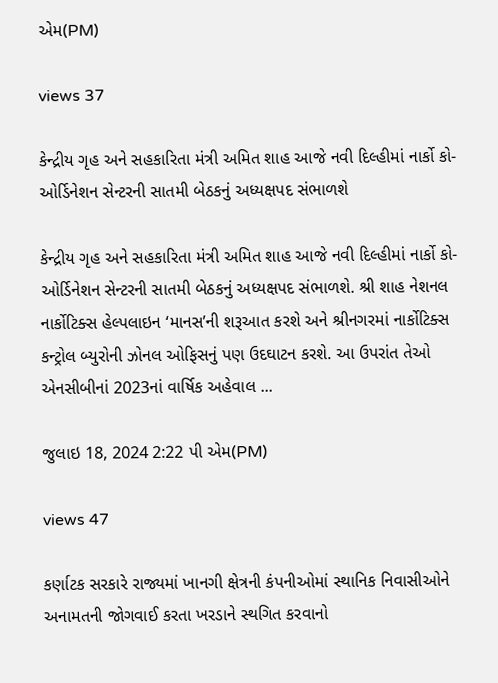એમ(PM)

views 37

કેન્દ્રીય ગૃહ અને સહકારિતા મંત્રી અમિત શાહ આજે નવી દિલ્હીમાં નાર્કો કો-ઓર્ડિનેશન સેન્ટરની સાતમી બેઠકનું અધ્યક્ષપદ સંભાળશે

કેન્દ્રીય ગૃહ અને સહકારિતા મંત્રી અમિત શાહ આજે નવી દિલ્હીમાં નાર્કો કો-ઓર્ડિનેશન સેન્ટરની સાતમી બેઠકનું અધ્યક્ષપદ સંભાળશે. શ્રી શાહ નેશનલ નાર્કોટિક્સ હેલ્પલાઇન ‘માનસ’ની શરૂઆત કરશે અને શ્રીનગરમાં નાર્કોટિક્સ કન્ટ્રોલ બ્યુરોની ઝોનલ ઓફિસનું પણ ઉદઘાટન કરશે. આ ઉપરાંત તેઓ એનસીબીનાં 2023નાં વાર્ષિક અહેવાલ ...

જુલાઇ 18, 2024 2:22 પી એમ(PM)

views 47

કર્ણાટક સરકારે રાજ્યમાં ખાનગી ક્ષેત્રની કંપનીઓમાં સ્થાનિક નિવાસીઓને અનામતની જોગવાઈ કરતા ખરડાને સ્થગિત કરવાનો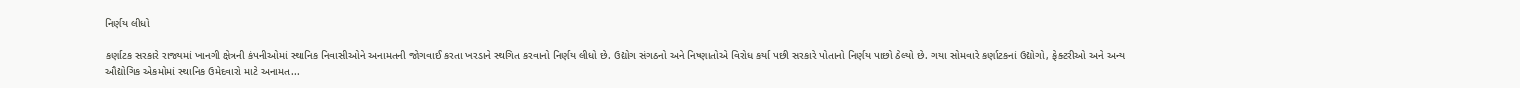નિર્ણય લીધો

કર્ણાટક સરકારે રાજ્યમાં ખાનગી ક્ષેત્રની કંપનીઓમાં સ્થાનિક નિવાસીઓને અનામતની જોગવાઈ કરતા ખરડાને સ્થગિત કરવાનો નિર્ણય લીધો છે. ઉદ્યોગ સંગઠનો અને નિષ્ણાતોએ વિરોધ કર્યા પછી સરકારે પોતાનો નિર્ણય પાછો ઠેલ્યો છે. ગયા સોમવારે કર્ણાટકનાં ઉદ્યોગો, ફેક્ટરીઓ અને અન્ય ઔદ્યોગિક એકમોમાં સ્થાનિક ઉમેદવારો માટે અનામત...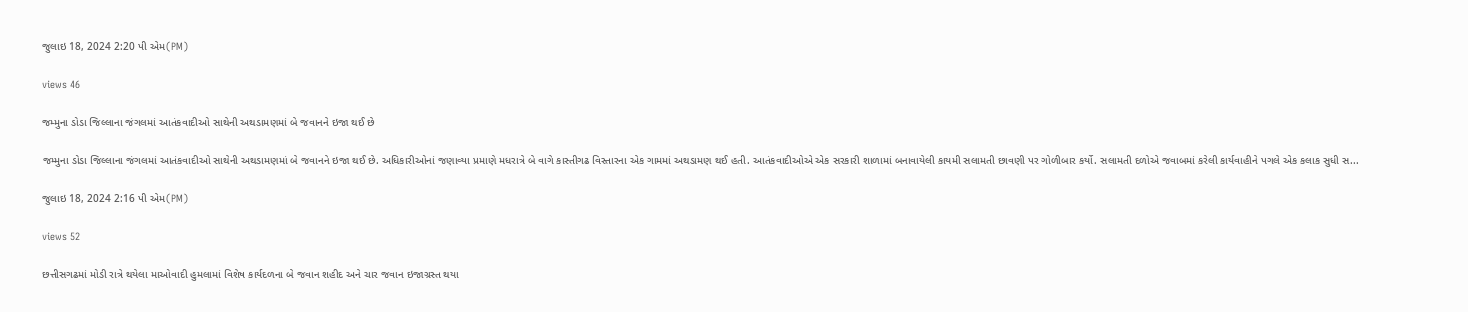જુલાઇ 18, 2024 2:20 પી એમ(PM)

views 46

જમ્મુના ડોડા જિલ્લાના જંગલમાં આતંકવાદીઓ સાથેની અથડામણમાં બે જવાનને ઇજા થઈ છે

જમ્મુના ડોડા જિલ્લાના જંગલમાં આતંકવાદીઓ સાથેની અથડામણમાં બે જવાનને ઇજા થઈ છે. અધિકારીઓનાં જણાવ્યા પ્રમાણે મધરાત્રે બે વાગે કાસ્તીગઢ વિસ્તારના એક ગામમાં અથડામણ થઈ હતી. આતંકવાદીઓએ એક સરકારી શાળામાં બનાવાયેલી કાયમી સલામતી છાવણી પર ગોળીબાર કર્યો. સલામતી દળોએ જવાબમાં કરેલી કાર્યવાહીને પગલે એક કલાક સુધી સ...

જુલાઇ 18, 2024 2:16 પી એમ(PM)

views 52

છત્તીસગઢમાં મોડી રાત્રે થયેલા માઓવાદી હુમલામાં વિશેષ કાર્યદળના બે જવાન શહીદ અને ચાર જવાન ઇજાગ્રસ્ત થયા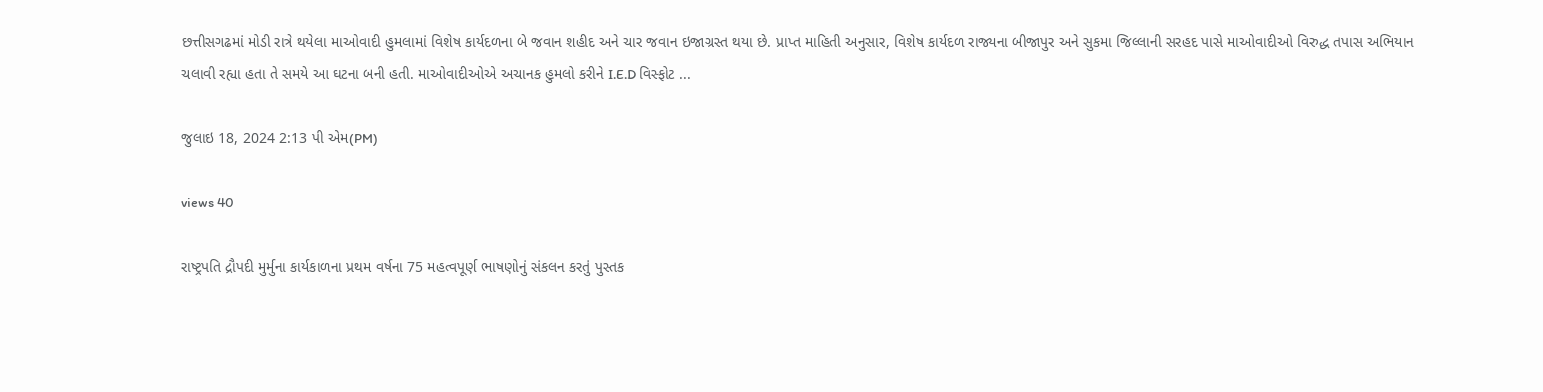છત્તીસગઢમાં મોડી રાત્રે થયેલા માઓવાદી હુમલામાં વિશેષ કાર્યદળના બે જવાન શહીદ અને ચાર જવાન ઇજાગ્રસ્ત થયા છે. પ્રાપ્ત માહિતી અનુસાર, વિશેષ કાર્યદળ રાજ્યના બીજાપુર અને સુકમા જિલ્લાની સરહદ પાસે માઓવાદીઓ વિરુદ્ધ તપાસ અભિયાન ચલાવી રહ્યા હતા તે સમયે આ ઘટના બની હતી. માઓવાદીઓએ અચાનક હુમલો કરીને I.E.D વિસ્ફોટ ...

જુલાઇ 18, 2024 2:13 પી એમ(PM)

views 40

રાષ્ટ્રપતિ દ્રૌપદી મુર્મુના કાર્યકાળના પ્રથમ વર્ષના 75 મહત્વપૂર્ણ ભાષણોનું સંકલન કરતું પુસ્તક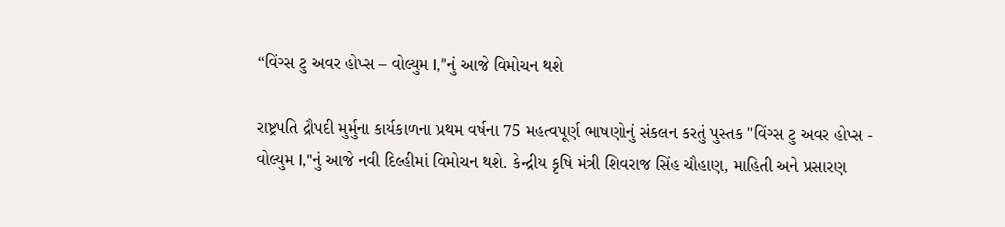“વિંગ્સ ટુ અવર હોપ્સ – વોલ્યુમ I,”નું આજે વિમોચન થશે

રાષ્ટ્રપતિ દ્રૌપદી મુર્મુના કાર્યકાળના પ્રથમ વર્ષના 75 મહત્વપૂર્ણ ભાષણોનું સંકલન કરતું પુસ્તક "વિંગ્સ ટુ અવર હોપ્સ - વોલ્યુમ I,"નું આજે નવી દિલ્હીમાં વિમોચન થશે. કેન્દ્રીય કૃષિ મંત્રી શિવરાજ સિંહ ચૌહાણ, માહિતી અને પ્રસારણ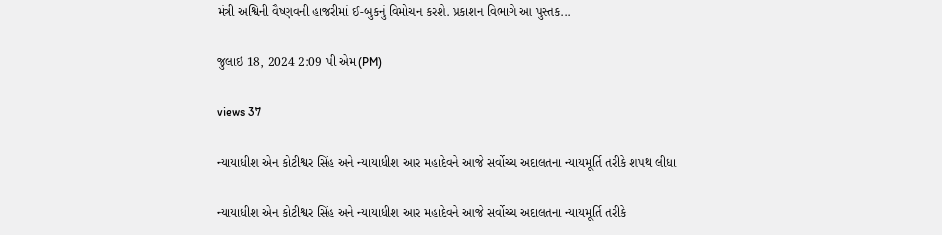મંત્રી અશ્વિની વૈષ્ણવની હાજરીમાં ઈ-બુકનું વિમોચન કરશે. પ્રકાશન વિભાગે આ પુસ્તક...

જુલાઇ 18, 2024 2:09 પી એમ(PM)

views 37

ન્યાયાધીશ એન કોટીશ્વર સિંહ અને ન્યાયાધીશ આર મહાદેવને આજે સર્વોચ્ચ અદાલતના ન્યાયમૂર્તિ તરીકે શપથ લીધા

ન્યાયાધીશ એન કોટીશ્વર સિંહ અને ન્યાયાધીશ આર મહાદેવને આજે સર્વોચ્ચ અદાલતના ન્યાયમૂર્તિ તરીકે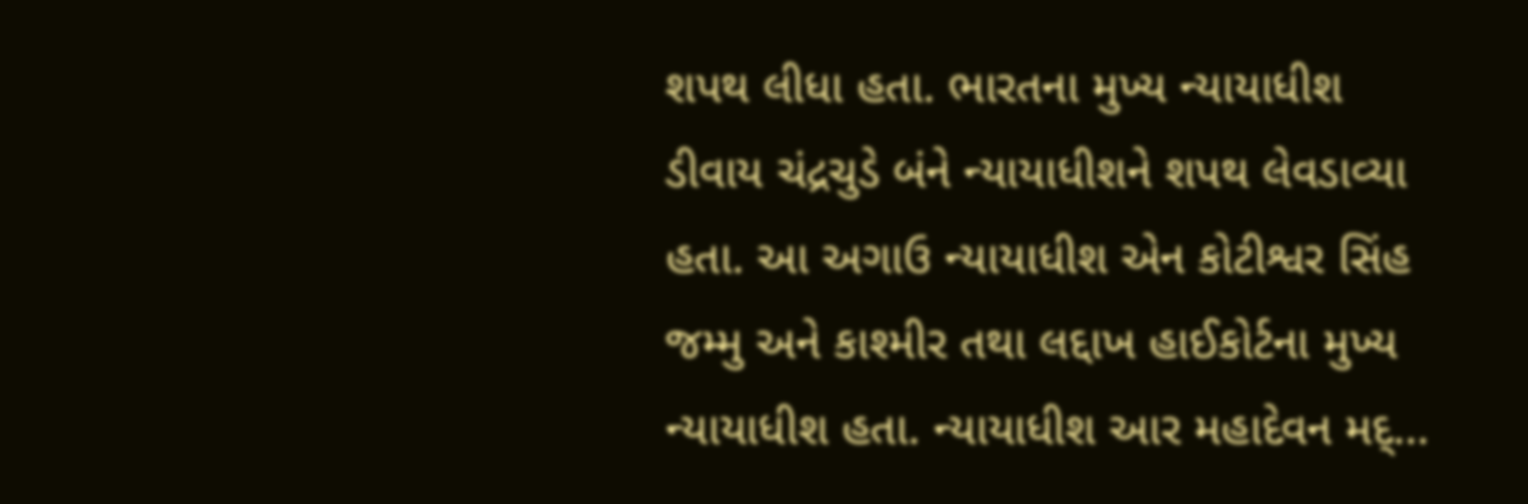શપથ લીધા હતા. ભારતના મુખ્ય ન્યાયાધીશ ડીવાય ચંદ્રચુડે બંને ન્યાયાધીશને શપથ લેવડાવ્યા હતા. આ અગાઉ ન્યાયાધીશ એન કોટીશ્વર સિંહ જમ્મુ અને કાશ્મીર તથા લદ્દાખ હાઈકોર્ટના મુખ્ય ન્યાયાધીશ હતા. ન્યાયાધીશ આર મહાદેવન મદ્...